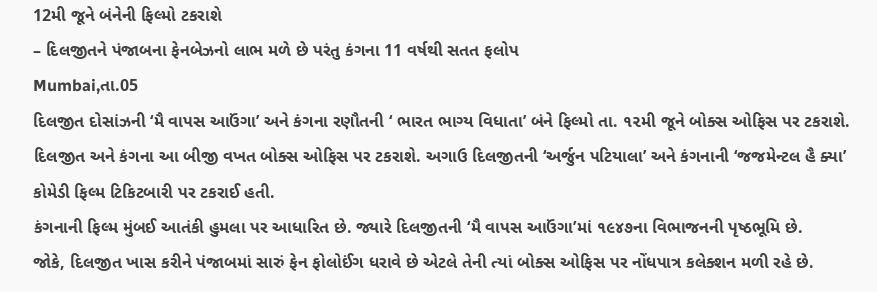12મી જૂને બંનેની ફિલ્મો ટકરાશે
– દિલજીતને પંજાબના ફેનબેઝનો લાભ મળે છે પરંતુ કંગના 11 વર્ષથી સતત ફલોપ
Mumbai,તા.05
દિલજીત દોસાંઝની ‘મૈ વાપસ આઉંગા’ અને કંગના રણૌતની ‘ ભારત ભાગ્ય વિધાતા’ બંને ફિલ્મો તા. ૧૨મી જૂને બોક્સ ઓફિસ પર ટકરાશે.
દિલજીત અને કંગના આ બીજી વખત બોક્સ ઓફિસ પર ટકરાશે. અગાઉ દિલજીતની ‘અર્જુન પટિયાલા’ અને કંગનાની ‘જજમેન્ટલ હૈ ક્યા’ કોમેડી ફિલ્મ ટિકિટબારી પર ટકરાઈ હતી.
કંગનાની ફિલ્મ મુંબઈ આતંકી હુમલા પર આધારિત છે. જ્યારે દિલજીતની ‘મૈ વાપસ આઉંગા’માં ૧૯૪૭ના વિભાજનની પૃષ્ઠભૂમિ છે.
જોકે, દિલજીત ખાસ કરીને પંજાબમાં સારું ફેન ફોલોઈંગ ધરાવે છે એટલે તેની ત્યાં બોક્સ ઓફિસ પર નોંધપાત્ર કલેક્શન મળી રહે છે.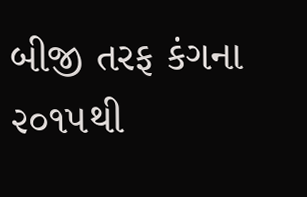બીજી તરફ કંગના ૨૦૧૫થી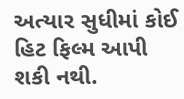અત્યાર સુધીમાં કોઈ હિટ ફિલ્મ આપી શકી નથી.